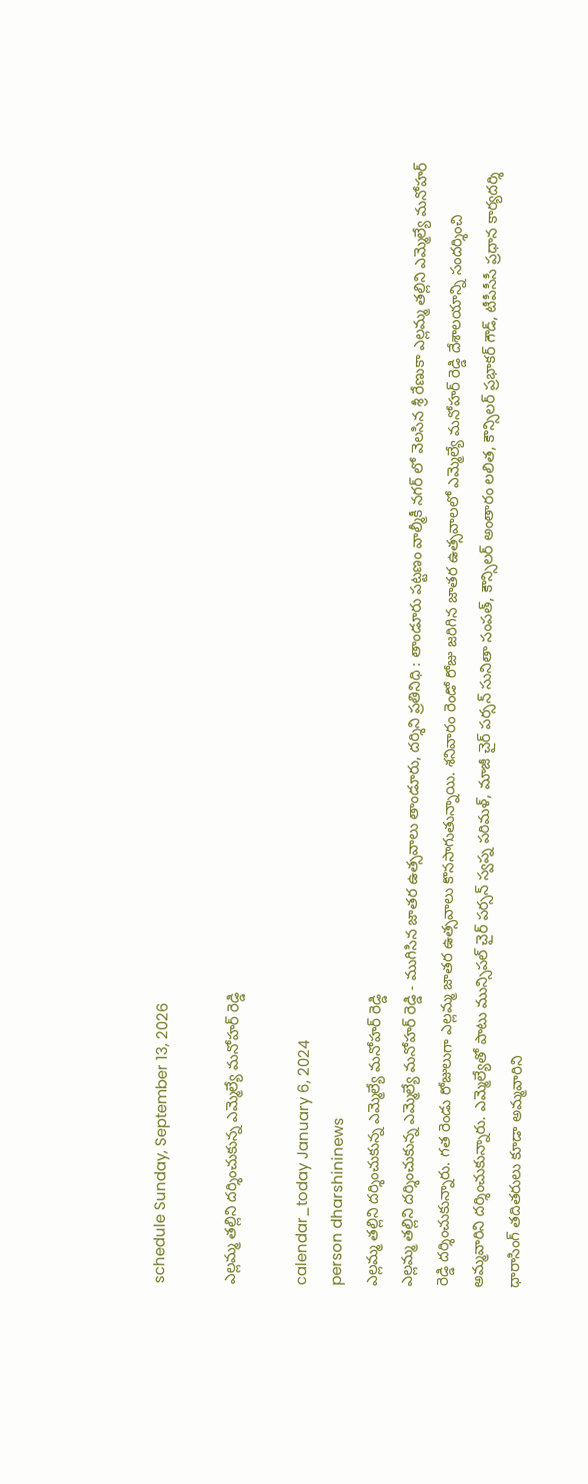schedule Sunday, September 13, 2026

ఎల్లమ్మ తల్లిని దర్శించుకున్న ఎమ్మెల్యే మనోహర్ రెడ్డి

calendar_today January 6, 2024
person dharshininews
ఎల్లమ్మ తల్లిని దర్శించుకున్న ఎమ్మెల్యే మనోహర్ రెడ్డి
ఎల్లమ్మ తల్లిని దర్శించుకున్న ఎమ్మెల్యే మనోహర్ రెడ్డి - ముగిసిన జాతర ఉత్సవాలు తాండూరు, దర్శిని ప్రతినిధి : తాండూరు పట్టణం వాల్మీకీ నగర్ లో వెలసిన శ్రీ రేణుకా ఎల్లమ్మ తల్లిని ఎమ్మెల్యే మనోహర్ రెడ్డి దర్శించుకున్నారు. గత రెండు రోజులుగా ఎల్లమ్మ జాతర ఉత్సవాలు కొనసాగుతున్నాయి. శనివారం రెండో రోజు జరిగిన జాతర ఉత్సవాలలో ఎమ్మెల్యే మనోహర్ రెడ్డి దేశాలయాన్ని సందర్శించి అమ్మవారిని దర్శించుకున్నారు. ఎమ్మెల్యేతో పాటు మున్సిపల్ చైర్ పర్సన్ స్వప్న పరిమళ్, మాజీ చైర్ పర్సన్ సునితా సంపత్, కౌన్సిలర్ అంతారం లలిత, కౌన్సిలర్ ప్రభాకర్ గౌడ్, టీపీసీసీ ప్రధాన కార్యదర్శి ధారాసింగ్ తదితరులు కూడా అమ్మవారిని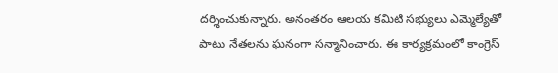దర్శించుకున్నారు. అనంతరం ఆలయ కమిటి సభ్యులు ఎమ్మెల్యేతో పాటు నేతలను ఘనంగా సన్మానించారు. ఈ కార్యక్రమంలో కాంగ్రెస్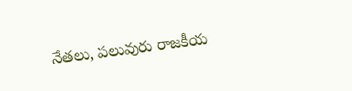నేతలు, పలువురు రాజకీయ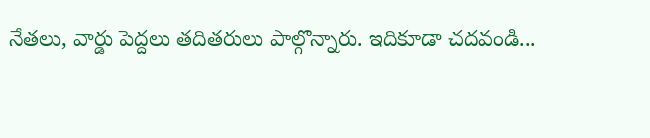నేతలు, వార్డు పెద్దలు తదితరులు పాల్గొన్నారు. ఇదికూడా చదవండి...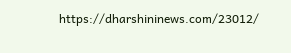https://dharshininews.com/23012/